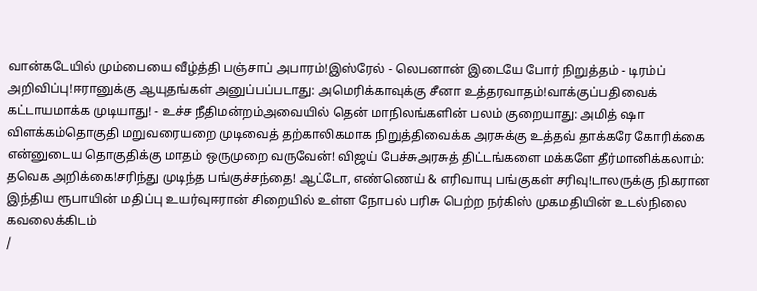வான்கடேயில் மும்பையை வீழ்த்தி பஞ்சாப் அபாரம்!இஸ்ரேல் - லெபனான் இடையே போர் நிறுத்தம் - டிரம்ப் அறிவிப்பு!ஈரானுக்கு ஆயுதங்கள் அனுப்பப்படாது: அமெரிக்காவுக்கு சீனா உத்தரவாதம்!வாக்குப்பதிவைக் கட்டாயமாக்க முடியாது! - உச்ச நீதிமன்றம்அவையில் தென் மாநிலங்களின் பலம் குறையாது: அமித் ஷா விளக்கம்தொகுதி மறுவரையறை முடிவைத் தற்காலிகமாக நிறுத்திவைக்க அரசுக்கு உத்தவ் தாக்கரே கோரிக்கை என்னுடைய தொகுதிக்கு மாதம் ஒருமுறை வருவேன்! விஜய் பேச்சுஅரசுத் திட்டங்களை மக்களே தீர்மானிக்கலாம்: தவெக அறிக்கை!சரிந்து முடிந்த பங்குச்சந்தை! ஆட்டோ, எண்ணெய் & எரிவாயு பங்குகள் சரிவு!டாலருக்கு நிகரான இந்திய ரூபாயின் மதிப்பு உயர்வுஈரான் சிறையில் உள்ள நோபல் பரிசு பெற்ற நர்கிஸ் முகமதியின் உடல்நிலை கவலைக்கிடம்
/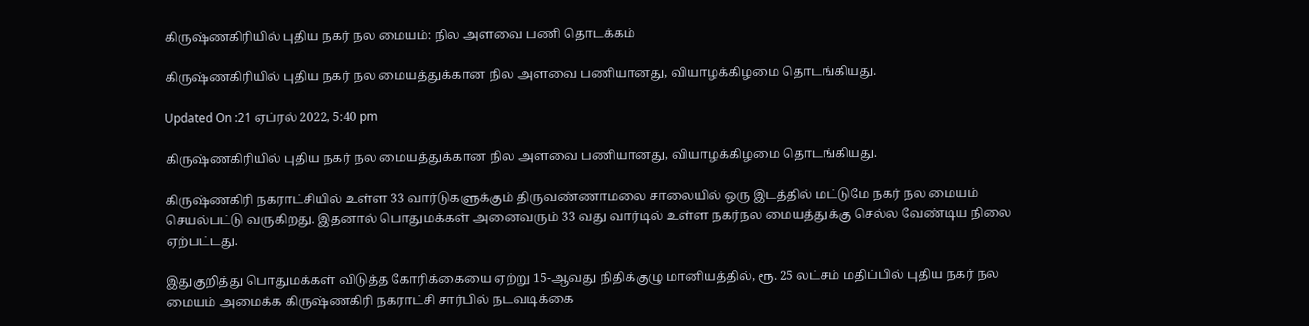கிருஷ்ணகிரியில் புதிய நகர் நல மையம்: நில அளவை பணி தொடக்கம்

கிருஷ்ணகிரியில் புதிய நகர் நல மையத்துக்கான நில அளவை பணியானது, வியாழக்கிழமை தொடங்கியது.

Updated On :21 ஏப்ரல் 2022, 5:40 pm

கிருஷ்ணகிரியில் புதிய நகர் நல மையத்துக்கான நில அளவை பணியானது, வியாழக்கிழமை தொடங்கியது.

கிருஷ்ணகிரி நகராட்சியில் உள்ள 33 வார்டுகளுக்கும் திருவண்ணாமலை சாலையில் ஒரு இடத்தில் மட்டுமே நகர் நல மையம் செயல்பட்டு வருகிறது. இதனால் பொதுமக்கள் அனைவரும் 33 வது வார்டில் உள்ள நகர்நல மையத்துக்கு செல்ல வேண்டிய நிலை ஏற்பட்டது.

இதுகுறித்து பொதுமக்கள் விடுத்த கோரிக்கையை ஏற்று 15-ஆவது நிதிக்குழு மானியத்தில், ரூ. 25 லட்சம் மதிப்பில் புதிய நகர் நல மையம் அமைக்க கிருஷ்ணகிரி நகராட்சி சார்பில் நடவடிக்கை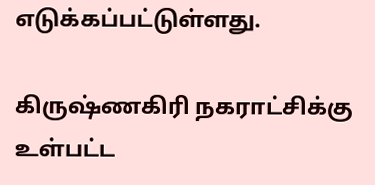எடுக்கப்பட்டுள்ளது.

கிருஷ்ணகிரி நகராட்சிக்கு உள்பட்ட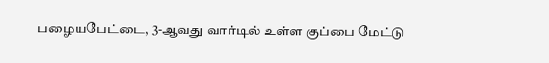பழையபேட்டை, 3-ஆவது வார்டில் உள்ள குப்பை மேட்டு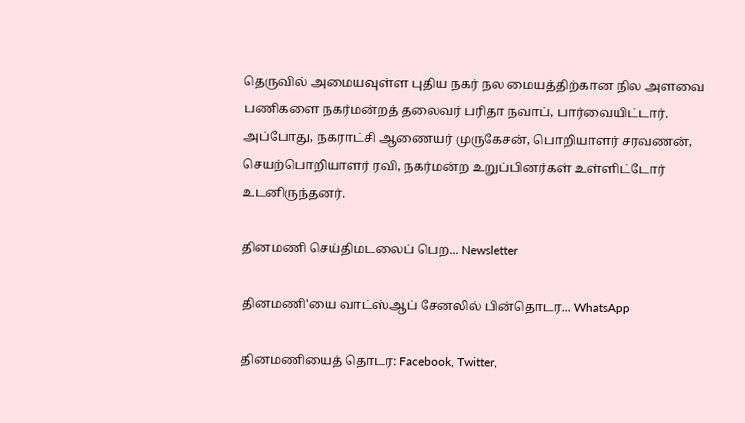தெருவில் அமையவுள்ள புதிய நகர் நல மையத்திற்கான நில அளவை பணிகளை நகர்மன்றத் தலைவர் பரிதா நவாப், பார்வையிட்டார். அப்போது, நகராட்சி ஆணையர் முருகேசன், பொறியாளர் சரவணன், செயற்பொறியாளர் ரவி, நகர்மன்ற உறுப்பினர்கள் உள்ளிட்டோர் உடனிருந்தனர்.

தினமணி செய்திமடலைப் பெற... Newsletter

தினமணி'யை வாட்ஸ்ஆப் சேனலில் பின்தொடர... WhatsApp

தினமணியைத் தொடர: Facebook, Twitter,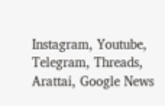Instagram, Youtube, Telegram, Threads, Arattai, Google News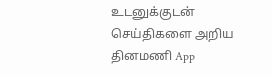உடனுக்குடன் செய்திகளை அறிய தினமணி App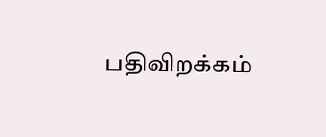பதிவிறக்கம்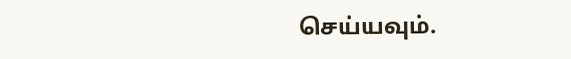செய்யவும்.